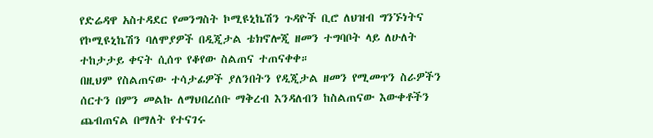የድሬዳዋ አስተዳደር የመንግስት ኮሚዩኒኬሽን ጉዳዮች ቢሮ ለህዝብ ግንኙነትና የኮሚዩኒኬሽን ባለሞያዎች በዲጂታል ቴክኖሎጂ ዘመን ተግባቦት ላይ ለሁለት ተከታታይ ቀናት ሲሰጥ የቆየው ስልጠና ተጠናቀቀ።
በዚህም የስልጠናው ተሳታፊዎች ያለንበትን የዲጂታል ዘመን የሚመጥን ስራዎችን ሰርተን በምን መልኩ ለማህበረሰቡ ማቅረብ እንዳለብን ከስልጠናው እውቀቶችን ጨብጠናል በማለት የተናገሩ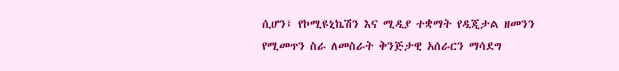ሲሆን፤ የኮሚዩኒኬሽን እና ሚዲያ ተቋማት የዲጂታል ዘመንን የሚመጥን ስራ ለመስራት ቅንጅታዊ አሰራርን ማሳደግ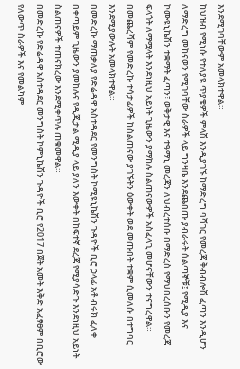እንደሚገባቸውም አመላክተዋል።
ከህዝብ የሚነሱ የተለያዩ ጥያቄዎች ምላሽ እንዲያገኙ ከማድረግ ባሻገር የመረጃ ቅብብሎሽ ፈጣን እንዲሆን ለማድረግ መከናወን የሚገባቸው ስራዎች ላይ ግንዛቤ እንደጨበጡ ያብራሩት ሰልጣኞቹ፤ የሚዲያ እና ኮሙዩኒኬሽን ተቋማት ፈጣን፣ ወቅታዊ እና ተዓማኒ መረጃን ለህብረተሰቡ በማድረስ የማህበረሰቡን የመረጃ ፍላጎት ለማሟላት እንደነዚህ አይነት ጊዜውን ያማከሉ ስልጠናውዎች አስፈላጊ መሆናቸውን ተናግረዋል።
በመጨረሻም የመድረኩ ተሳታፊዎች ከስልጠናው ያገኙትን ዕውቀት ወደ መጡበት ተቋም ሲመለሱ በተግባር እንደሚያውሉት አመላክተዋል።
በመድረኩ ማጠቃለያ የድሬዳዋ አስተዳደር የመንግስት ኮሚዩኒኬሽን ጉዳዮች ቢሮ ኃላፊ አቶ ብሩክ ፈለቀ በቀጣይም ጊዜውን ያመከሉና የዲጂታል ሚዲያ ላይ ያለን እውቀት በከፍተኛ ደረጃ የሚያሳድጉ እንደነዚህ አይነት ስልጠናዎች ተጠናክረው እንደሚቀጥሉ ጠቁመዋል።
በመድረኩ የድሬዳዋ አስተዳደር መንግስት ኮምኒኬሽን ጉዳዮች ቢሮ የ2017 በጀት አመት እቅድ አፈፃፀም በቢሮው የለውጥ ስራዎች እና የመልካም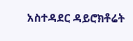አስተዳደር ዳይሮክቶሬት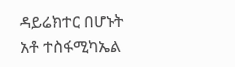ዳይሬክተር በሆኑት አቶ ተስፋሚካኤል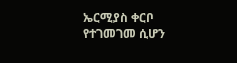ኤርሚያስ ቀርቦ የተገመገመ ሲሆን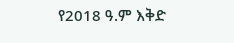የ2018 ዓ.ም እቅድ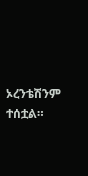ኦረንቴሽንም ተሰቷል።